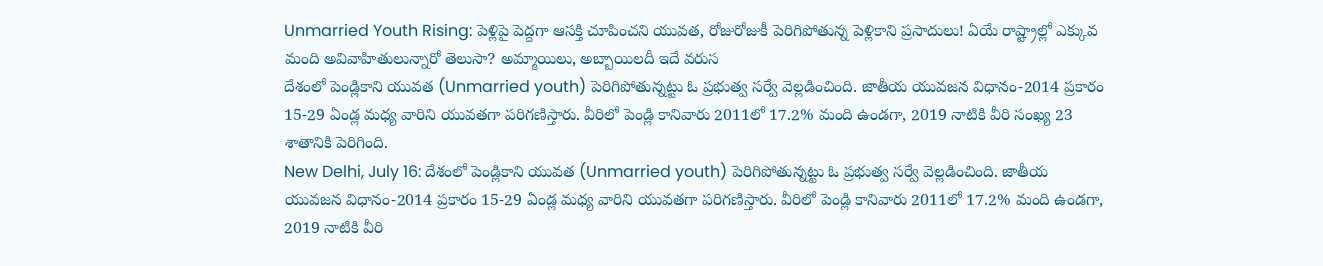Unmarried Youth Rising: పెళ్లిపై పెద్దగా ఆసక్తి చూపించని యువత, రోజురోజుకీ పెరిగిపోతున్న పెళ్లికాని ప్రసాదులు! ఏయే రాష్ట్రాల్లో ఎక్కువ మంది అవివాహితులున్నారో తెలుసా? అమ్మాయిలు, అబ్బాయిలదీ ఇదే వరుస
దేశంలో పెండ్లికాని యువత (Unmarried youth) పెరిగిపోతున్నట్టు ఓ ప్రభుత్వ సర్వే వెల్లడించింది. జాతీయ యువజన విధానం-2014 ప్రకారం 15-29 ఏండ్ల మధ్య వారిని యువతగా పరిగణిస్తారు. వీరిలో పెండ్లి కానివారు 2011లో 17.2% మంది ఉండగా, 2019 నాటికి వీరి సంఖ్య 23 శాతానికి పెరిగింది.
New Delhi, July 16: దేశంలో పెండ్లికాని యువత (Unmarried youth) పెరిగిపోతున్నట్టు ఓ ప్రభుత్వ సర్వే వెల్లడించింది. జాతీయ యువజన విధానం-2014 ప్రకారం 15-29 ఏండ్ల మధ్య వారిని యువతగా పరిగణిస్తారు. వీరిలో పెండ్లి కానివారు 2011లో 17.2% మంది ఉండగా, 2019 నాటికి వీరి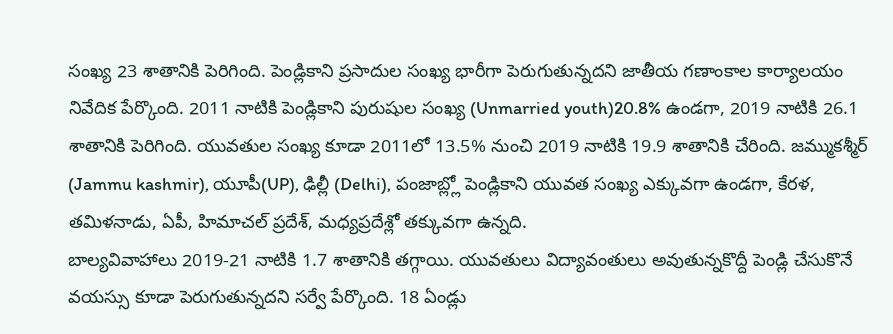సంఖ్య 23 శాతానికి పెరిగింది. పెండ్లికాని ప్రసాదుల సంఖ్య భారీగా పెరుగుతున్నదని జాతీయ గణాంకాల కార్యాలయం నివేదిక పేర్కొంది. 2011 నాటికి పెండ్లికాని పురుషుల సంఖ్య (Unmarried youth)20.8% ఉండగా, 2019 నాటికి 26.1 శాతానికి పెరిగింది. యువతుల సంఖ్య కూడా 2011లో 13.5% నుంచి 2019 నాటికి 19.9 శాతానికి చేరింది. జమ్ముకశ్మీర్ (Jammu kashmir), యూపీ(UP), ఢిల్లీ (Delhi), పంజాబ్ల్లో పెండ్లికాని యువత సంఖ్య ఎక్కువగా ఉండగా, కేరళ, తమిళనాడు, ఏపీ, హిమాచల్ ప్రదేశ్, మధ్యప్రదేశ్లో తక్కువగా ఉన్నది.
బాల్యవివాహాలు 2019-21 నాటికి 1.7 శాతానికి తగ్గాయి. యువతులు విద్యావంతులు అవుతున్నకొద్దీ పెండ్లి చేసుకొనే వయస్సు కూడా పెరుగుతున్నదని సర్వే పేర్కొంది. 18 ఏండ్లు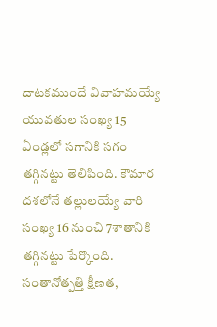దాటకముందే వివాహమయ్యే యువతుల సంఖ్య 15 ఏండ్లలో సగానికి సగం తగ్గినట్టు తెలిపింది. కౌమార దశలోనే తల్లులయ్యే వారి సంఖ్య 16 నుంచి 7శాతానికి తగ్గినట్టు పేర్కొంది. సంతానోత్పత్తి క్షీణత,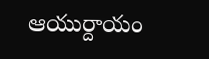ఆయుర్దాయం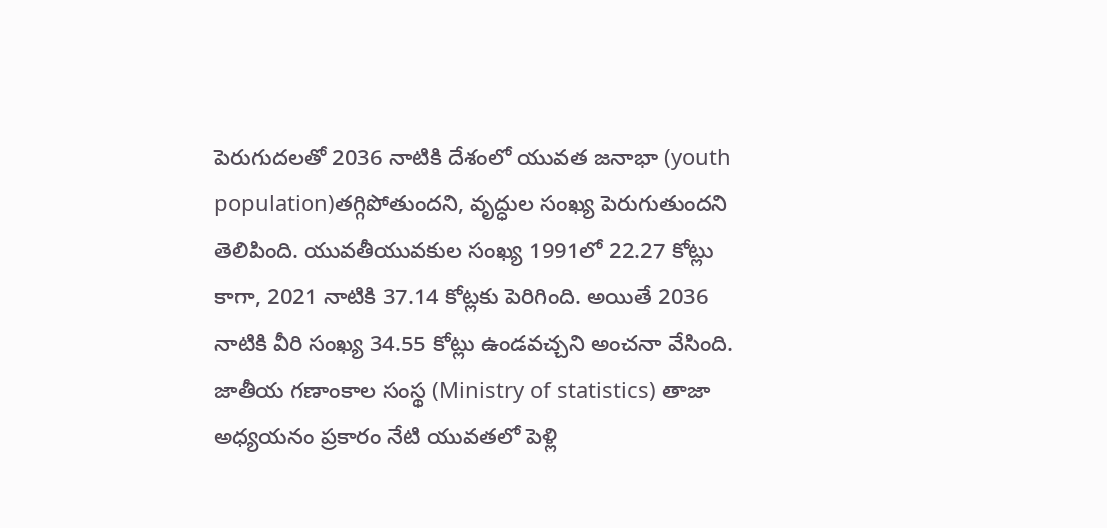పెరుగుదలతో 2036 నాటికి దేశంలో యువత జనాభా (youth population)తగ్గిపోతుందని, వృద్ధుల సంఖ్య పెరుగుతుందని తెలిపింది. యువతీయువకుల సంఖ్య 1991లో 22.27 కోట్లు కాగా, 2021 నాటికి 37.14 కోట్లకు పెరిగింది. అయితే 2036 నాటికి వీరి సంఖ్య 34.55 కోట్లు ఉండవచ్చని అంచనా వేసింది.
జాతీయ గణాంకాల సంస్థ (Ministry of statistics) తాజా అధ్యయనం ప్రకారం నేటి యువతలో పెళ్లి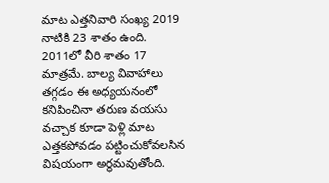మాట ఎత్తనివారి సంఖ్య 2019 నాటికి 23 శాతం ఉంది. 2011లో వీరి శాతం 17 మాత్రమే. బాల్య వివాహాలు తగ్గడం ఈ అధ్యయనంలో కనిపించినా తరుణ వయసు వచ్చాక కూడా పెళ్లి మాట ఎత్తకపోవడం పట్టించుకోవలసిన విషయంగా అర్థమవుతోంది.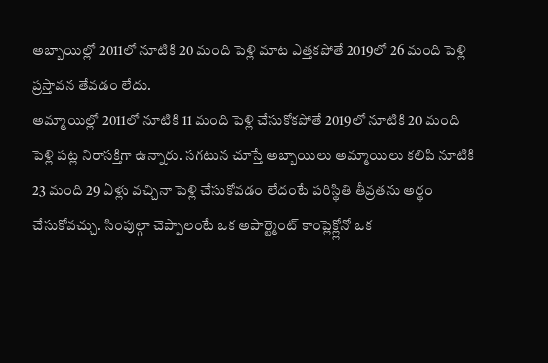అబ్బాయిల్లో 2011లో నూటికి 20 మంది పెళ్లి మాట ఎత్తకపోతే 2019లో 26 మంది పెళ్లి ప్రస్తావన తేవడం లేదు.
అమ్మాయిల్లో 2011లో నూటికి 11 మంది పెళ్లి చేసుకోకపోతే 2019లో నూటికి 20 మంది పెళ్లి పట్ల నిరాసక్తిగా ఉన్నారు. సగటున చూస్తే అబ్బాయిలు అమ్మాయిలు కలిపి నూటికి 23 మంది 29 ఏళ్లు వచ్చినా పెళ్లి చేసుకోవడం లేదంటే పరిస్థితి తీవ్రతను అర్థం చేసుకోవచ్చు. సింపుల్గా చెప్పాలంటే ఒక అపార్ట్మెంట్ కాంప్లెక్ల్లోనో ఒక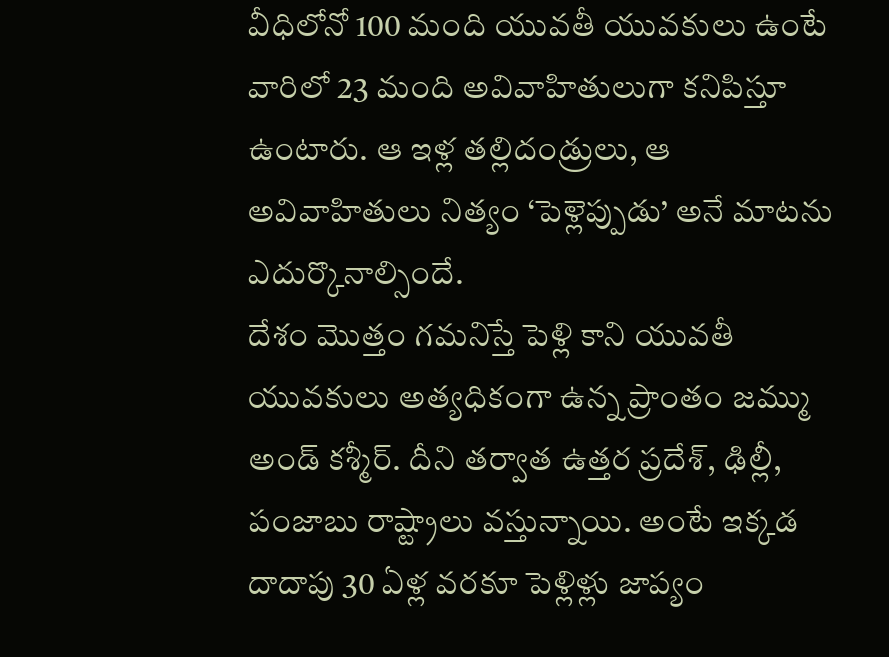వీధిలోనో 100 మంది యువతీ యువకులు ఉంటే వారిలో 23 మంది అవివాహితులుగా కనిపిస్తూ ఉంటారు. ఆ ఇళ్ల తల్లిదండ్రులు, ఆ అవివాహితులు నిత్యం ‘పెళ్లెప్పుడు’ అనే మాటను ఎదుర్కొనాల్సిందే.
దేశం మొత్తం గమనిస్తే పెళ్లి కాని యువతీ యువకులు అత్యధికంగా ఉన్న ప్రాంతం జమ్ము అండ్ కశ్మీర్. దీని తర్వాత ఉత్తర ప్రదేశ్, ఢిల్లీ, పంజాబు రాష్ట్రాలు వస్తున్నాయి. అంటే ఇక్కడ దాదాపు 30 ఏళ్ల వరకూ పెళ్లిళ్లు జాప్యం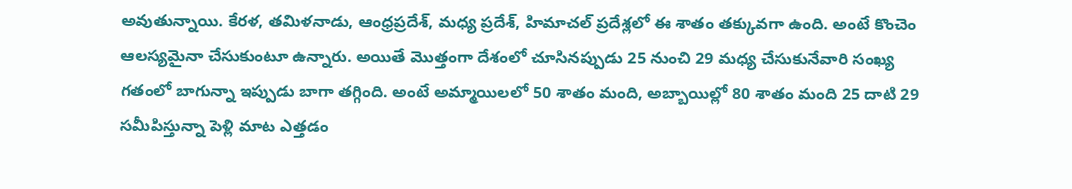అవుతున్నాయి. కేరళ, తమిళనాడు, ఆంధ్రప్రదేశ్, మధ్య ప్రదేశ్, హిమాచల్ ప్రదేశ్లలో ఈ శాతం తక్కువగా ఉంది. అంటే కొంచెం ఆలస్యమైనా చేసుకుంటూ ఉన్నారు. అయితే మొత్తంగా దేశంలో చూసినప్పుడు 25 నుంచి 29 మధ్య చేసుకునేవారి సంఖ్య గతంలో బాగున్నా ఇప్పుడు బాగా తగ్గింది. అంటే అమ్మాయిలలో 50 శాతం మంది, అబ్బాయిల్లో 80 శాతం మంది 25 దాటి 29 సమీపిస్తున్నా పెళ్లి మాట ఎత్తడం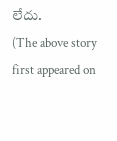లేదు.
(The above story first appeared on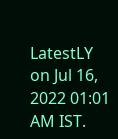LatestLY on Jul 16, 2022 01:01 AM IST.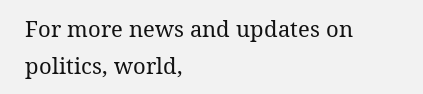For more news and updates on politics, world,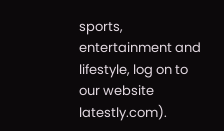sports, entertainment and lifestyle, log on to our website latestly.com).